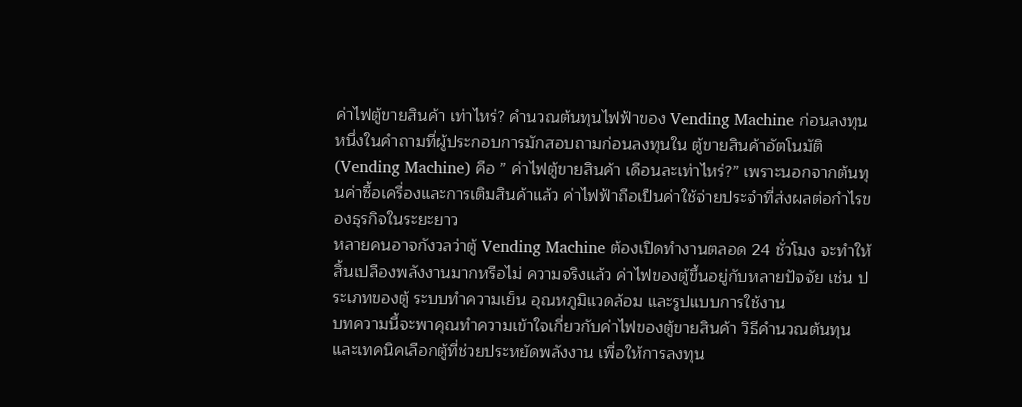ค่าไฟตู้ขายสินค้า เท่าไหร่? คำนวณต้นทุนไฟฟ้าของ Vending Machine ก่อนลงทุน
หนึ่งในคำถามที่ผู้ประกอบการมักสอบถามก่อนลงทุนใน ตู้ขายสินค้าอัตโนมัติ (Vending Machine) คือ ” ค่าไฟตู้ขายสินค้า เดือนละเท่าไหร่?” เพราะนอกจากต้นทุนค่าซื้อเครื่องและการเติมสินค้าแล้ว ค่าไฟฟ้าถือเป็นค่าใช้จ่ายประจำที่ส่งผลต่อกำไรของธุรกิจในระยะยาว
หลายคนอาจกังวลว่าตู้ Vending Machine ต้องเปิดทำงานตลอด 24 ชั่วโมง จะทำให้สิ้นเปลืองพลังงานมากหรือไม่ ความจริงแล้ว ค่าไฟของตู้ขึ้นอยู่กับหลายปัจจัย เช่น ประเภทของตู้ ระบบทำความเย็น อุณหภูมิแวดล้อม และรูปแบบการใช้งาน
บทความนี้จะพาคุณทำความเข้าใจเกี่ยวกับค่าไฟของตู้ขายสินค้า วิธีคำนวณต้นทุน และเทคนิคเลือกตู้ที่ช่วยประหยัดพลังงาน เพื่อให้การลงทุน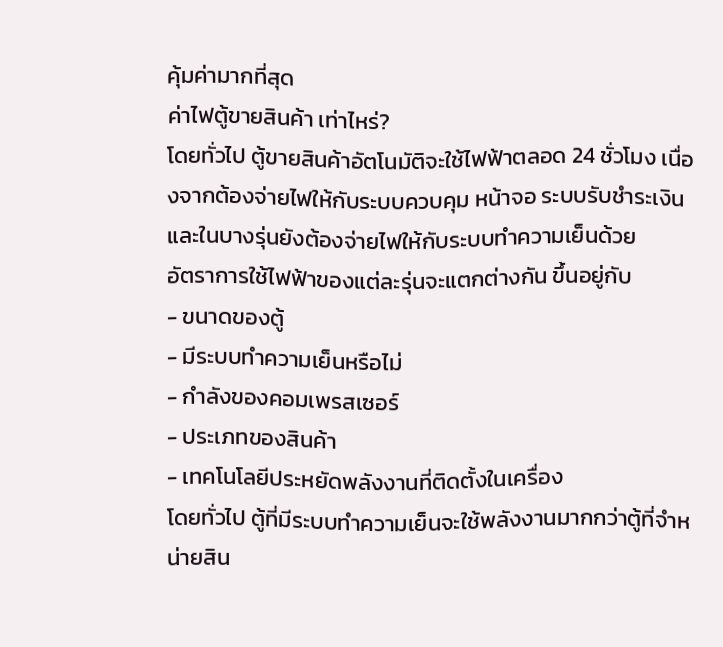คุ้มค่ามากที่สุด
ค่าไฟตู้ขายสินค้า เท่าไหร่?
โดยทั่วไป ตู้ขายสินค้าอัตโนมัติจะใช้ไฟฟ้าตลอด 24 ชั่วโมง เนื่องจากต้องจ่ายไฟให้กับระบบควบคุม หน้าจอ ระบบรับชำระเงิน และในบางรุ่นยังต้องจ่ายไฟให้กับระบบทำความเย็นด้วย
อัตราการใช้ไฟฟ้าของแต่ละรุ่นจะแตกต่างกัน ขึ้นอยู่กับ
- ขนาดของตู้
- มีระบบทำความเย็นหรือไม่
- กำลังของคอมเพรสเซอร์
- ประเภทของสินค้า
- เทคโนโลยีประหยัดพลังงานที่ติดตั้งในเครื่อง
โดยทั่วไป ตู้ที่มีระบบทำความเย็นจะใช้พลังงานมากกว่าตู้ที่จำหน่ายสิน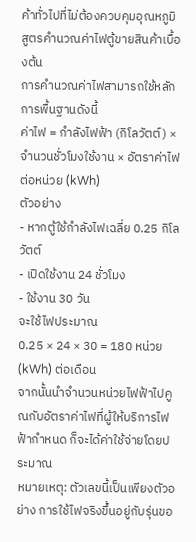ค้าทั่วไปที่ไม่ต้องควบคุมอุณหภูมิ
สูตรคำนวณค่าไฟตู้ขายสินค้าเบื้องต้น
การคำนวณค่าไฟสามารถใช้หลักการพื้นฐานดังนี้
ค่าไฟ = กำลังไฟฟ้า (กิโลวัตต์) × จำนวนชั่วโมงใช้งาน × อัตราค่าไฟต่อหน่วย (kWh)
ตัวอย่าง
- หากตู้ใช้กำลังไฟเฉลี่ย 0.25 กิโลวัตต์
- เปิดใช้งาน 24 ชั่วโมง
- ใช้งาน 30 วัน
จะใช้ไฟประมาณ
0.25 × 24 × 30 = 180 หน่วย (kWh) ต่อเดือน
จากนั้นนำจำนวนหน่วยไฟฟ้าไปคูณกับอัตราค่าไฟที่ผู้ให้บริการไฟฟ้ากำหนด ก็จะได้ค่าใช้จ่ายโดยประมาณ
หมายเหตุ: ตัวเลขนี้เป็นเพียงตัวอย่าง การใช้ไฟจริงขึ้นอยู่กับรุ่นขอ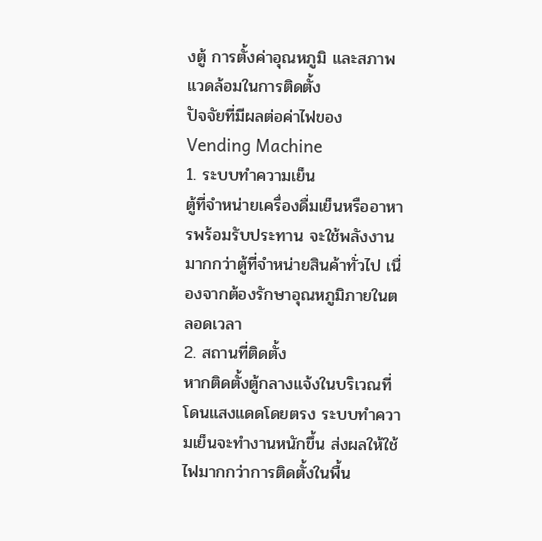งตู้ การตั้งค่าอุณหภูมิ และสภาพแวดล้อมในการติดตั้ง
ปัจจัยที่มีผลต่อค่าไฟของ Vending Machine
1. ระบบทำความเย็น
ตู้ที่จำหน่ายเครื่องดื่มเย็นหรืออาหารพร้อมรับประทาน จะใช้พลังงานมากกว่าตู้ที่จำหน่ายสินค้าทั่วไป เนื่องจากต้องรักษาอุณหภูมิภายในตลอดเวลา
2. สถานที่ติดตั้ง
หากติดตั้งตู้กลางแจ้งในบริเวณที่โดนแสงแดดโดยตรง ระบบทำความเย็นจะทำงานหนักขึ้น ส่งผลให้ใช้ไฟมากกว่าการติดตั้งในพื้น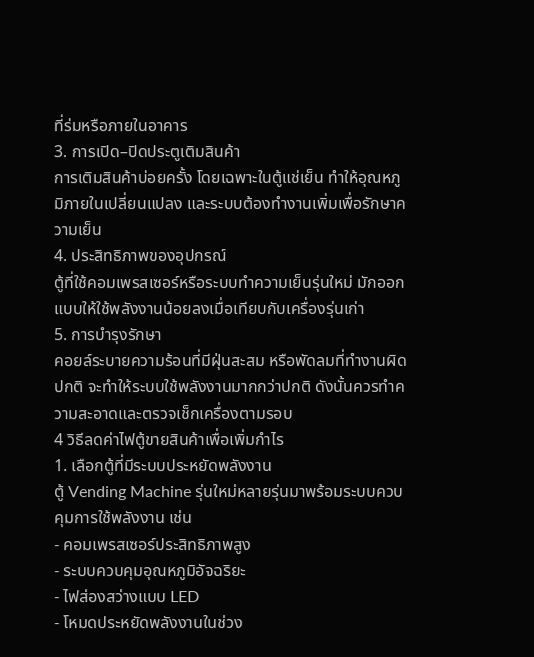ที่ร่มหรือภายในอาคาร
3. การเปิด–ปิดประตูเติมสินค้า
การเติมสินค้าบ่อยครั้ง โดยเฉพาะในตู้แช่เย็น ทำให้อุณหภูมิภายในเปลี่ยนแปลง และระบบต้องทำงานเพิ่มเพื่อรักษาความเย็น
4. ประสิทธิภาพของอุปกรณ์
ตู้ที่ใช้คอมเพรสเซอร์หรือระบบทำความเย็นรุ่นใหม่ มักออกแบบให้ใช้พลังงานน้อยลงเมื่อเทียบกับเครื่องรุ่นเก่า
5. การบำรุงรักษา
คอยล์ระบายความร้อนที่มีฝุ่นสะสม หรือพัดลมที่ทำงานผิดปกติ จะทำให้ระบบใช้พลังงานมากกว่าปกติ ดังนั้นควรทำความสะอาดและตรวจเช็กเครื่องตามรอบ
4 วิธีลดค่าไฟตู้ขายสินค้าเพื่อเพิ่มกำไร
1. เลือกตู้ที่มีระบบประหยัดพลังงาน
ตู้ Vending Machine รุ่นใหม่หลายรุ่นมาพร้อมระบบควบคุมการใช้พลังงาน เช่น
- คอมเพรสเซอร์ประสิทธิภาพสูง
- ระบบควบคุมอุณหภูมิอัจฉริยะ
- ไฟส่องสว่างแบบ LED
- โหมดประหยัดพลังงานในช่วง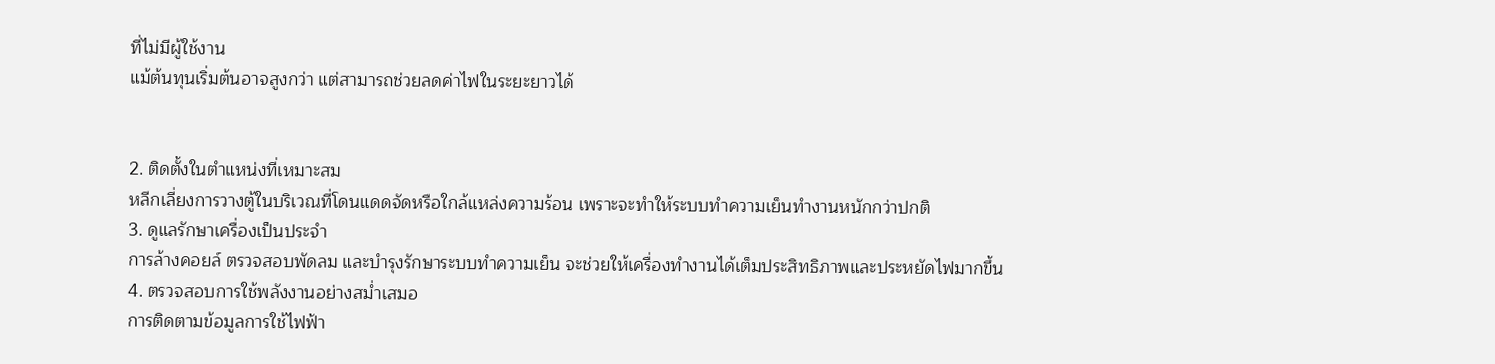ที่ไม่มีผู้ใช้งาน
แม้ต้นทุนเริ่มต้นอาจสูงกว่า แต่สามารถช่วยลดค่าไฟในระยะยาวได้


2. ติดตั้งในตำแหน่งที่เหมาะสม
หลีกเลี่ยงการวางตู้ในบริเวณที่โดนแดดจัดหรือใกล้แหล่งความร้อน เพราะจะทำให้ระบบทำความเย็นทำงานหนักกว่าปกติ
3. ดูแลรักษาเครื่องเป็นประจำ
การล้างคอยล์ ตรวจสอบพัดลม และบำรุงรักษาระบบทำความเย็น จะช่วยให้เครื่องทำงานได้เต็มประสิทธิภาพและประหยัดไฟมากขึ้น
4. ตรวจสอบการใช้พลังงานอย่างสม่ำเสมอ
การติดตามข้อมูลการใช้ไฟฟ้า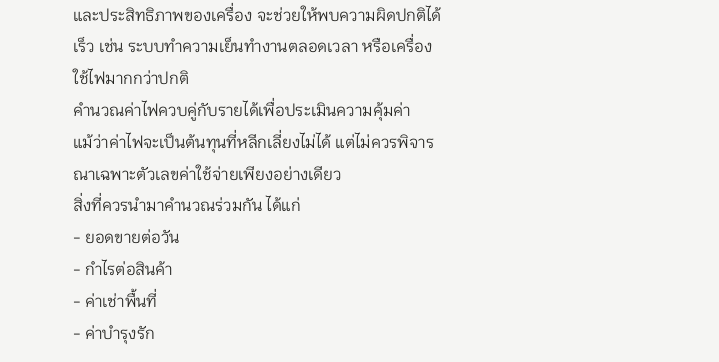และประสิทธิภาพของเครื่อง จะช่วยให้พบความผิดปกติได้เร็ว เช่น ระบบทำความเย็นทำงานตลอดเวลา หรือเครื่องใช้ไฟมากกว่าปกติ
คำนวณค่าไฟควบคู่กับรายได้เพื่อประเมินความคุ้มค่า
แม้ว่าค่าไฟจะเป็นต้นทุนที่หลีกเลี่ยงไม่ได้ แต่ไม่ควรพิจารณาเฉพาะตัวเลขค่าใช้จ่ายเพียงอย่างเดียว
สิ่งที่ควรนำมาคำนวณร่วมกัน ได้แก่
- ยอดขายต่อวัน
- กำไรต่อสินค้า
- ค่าเช่าพื้นที่
- ค่าบำรุงรัก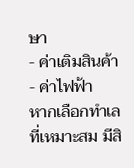ษา
- ค่าเติมสินค้า
- ค่าไฟฟ้า
หากเลือกทำเลที่เหมาะสม มีสิ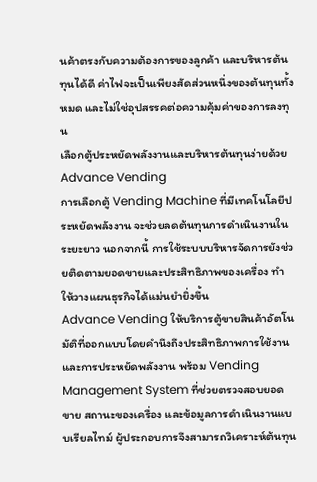นค้าตรงกับความต้องการของลูกค้า และบริหารต้นทุนได้ดี ค่าไฟจะเป็นเพียงสัดส่วนหนึ่งของต้นทุนทั้งหมด และไม่ใช่อุปสรรคต่อความคุ้มค่าของการลงทุน
เลือกตู้ประหยัดพลังงานและบริหารต้นทุนง่ายด้วย Advance Vending
การเลือกตู้ Vending Machine ที่มีเทคโนโลยีประหยัดพลังงาน จะช่วยลดต้นทุนการดำเนินงานในระยะยาว นอกจากนี้ การใช้ระบบบริหารจัดการยังช่วยติดตามยอดขายและประสิทธิภาพของเครื่อง ทำให้วางแผนธุรกิจได้แม่นยำยิ่งขึ้น
Advance Vending ให้บริการตู้ขายสินค้าอัตโนมัติที่ออกแบบโดยคำนึงถึงประสิทธิภาพการใช้งานและการประหยัดพลังงาน พร้อม Vending Management System ที่ช่วยตรวจสอบยอดขาย สถานะของเครื่อง และข้อมูลการดำเนินงานแบบเรียลไทม์ ผู้ประกอบการจึงสามารถวิเคราะห์ต้นทุน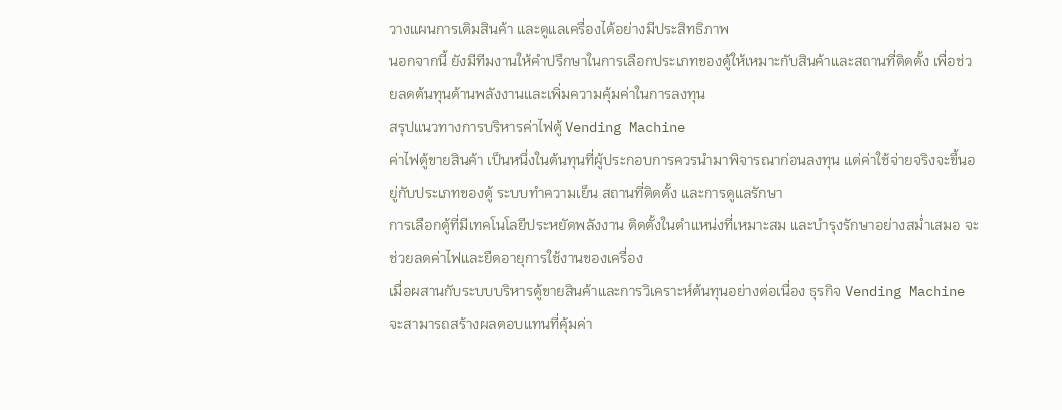วางแผนการเติมสินค้า และดูแลเครื่องได้อย่างมีประสิทธิภาพ
นอกจากนี้ ยังมีทีมงานให้คำปรึกษาในการเลือกประเภทของตู้ให้เหมาะกับสินค้าและสถานที่ติดตั้ง เพื่อช่วยลดต้นทุนด้านพลังงานและเพิ่มความคุ้มค่าในการลงทุน
สรุปแนวทางการบริหารค่าไฟตู้ Vending Machine
ค่าไฟตู้ขายสินค้า เป็นหนึ่งในต้นทุนที่ผู้ประกอบการควรนำมาพิจารณาก่อนลงทุน แต่ค่าใช้จ่ายจริงจะขึ้นอยู่กับประเภทของตู้ ระบบทำความเย็น สถานที่ติดตั้ง และการดูแลรักษา
การเลือกตู้ที่มีเทคโนโลยีประหยัดพลังงาน ติดตั้งในตำแหน่งที่เหมาะสม และบำรุงรักษาอย่างสม่ำเสมอ จะช่วยลดค่าไฟและยืดอายุการใช้งานของเครื่อง
เมื่อผสานกับระบบบริหารตู้ขายสินค้าและการวิเคราะห์ต้นทุนอย่างต่อเนื่อง ธุรกิจ Vending Machine จะสามารถสร้างผลตอบแทนที่คุ้มค่า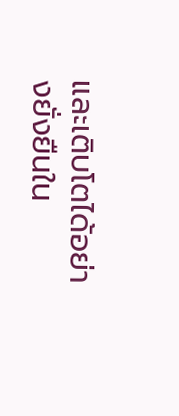และเติบโตได้อย่างยั่งยืนใน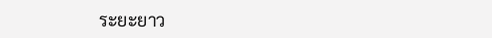ระยะยาว